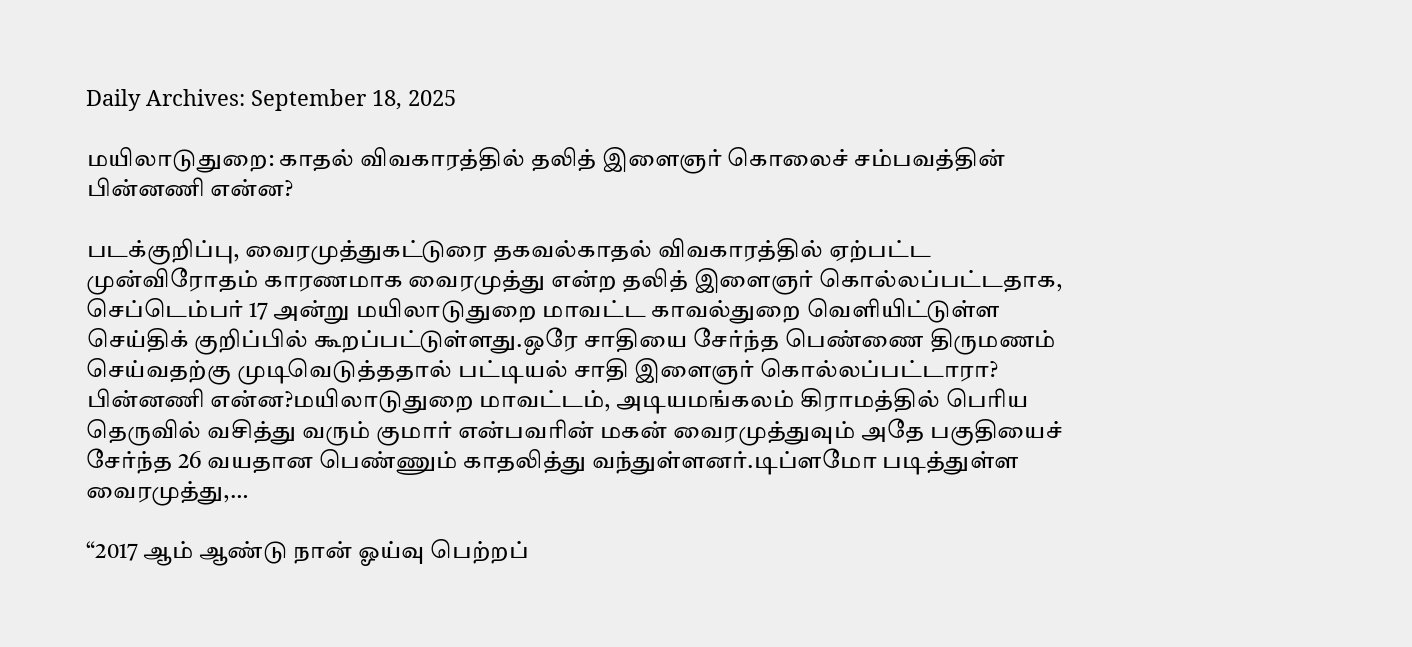Daily Archives: September 18, 2025

மயிலாடுதுறை: காதல் விவகாரத்தில் தலித் இளைஞர் கொலைச் சம்பவத்தின் பின்னணி என்ன?

படக்குறிப்பு, வைரமுத்துகட்டுரை தகவல்காதல் விவகாரத்தில் ஏற்பட்ட முன்விரோதம் காரணமாக வைரமுத்து என்ற தலித் இளைஞர் கொல்லப்பட்டதாக, செப்டெம்பர் 17 அன்று மயிலாடுதுறை மாவட்ட காவல்துறை வெளியிட்டுள்ள செய்திக் குறிப்பில் கூறப்பட்டுள்ளது.ஒரே சாதியை சேர்ந்த பெண்ணை திருமணம் செய்வதற்கு முடிவெடுத்ததால் பட்டியல் சாதி இளைஞர் கொல்லப்பட்டாரா? பின்னணி என்ன?மயிலாடுதுறை மாவட்டம், அடியமங்கலம் கிராமத்தில் பெரிய தெருவில் வசித்து வரும் குமார் என்பவரின் மகன் வைரமுத்துவும் அதே பகுதியைச் சேர்ந்த 26 வயதான பெண்ணும் காதலித்து வந்துள்ளனர்.டிப்ளமோ படித்துள்ள வைரமுத்து,…

“2017 ஆம் ஆண்டு நான் ஓய்வு பெற்றப்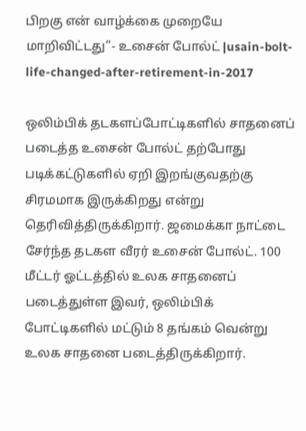பிறகு என் வாழ்க்கை முறையே மாறிவிட்டது”- உசைன் போல்ட் |usain-bolt-life-changed-after-retirement-in-2017

ஒலிம்பிக் தடகளப்போட்டிகளில் சாதனைப் படைத்த உசைன் போல்ட் தற்போது படிக்கட்டுகளில் ஏறி இறங்குவதற்கு சிரமமாக இருக்கிறது என்று தெரிவித்திருக்கிறார். ஜமைக்கா நாட்டை சேர்ந்த தடகள வீரர் உசைன் போல்ட். 100 மீட்டர் ஓட்டத்தில் உலக சாதனைப் படைத்துள்ள இவர், ஒலிம்பிக் போட்டிகளில் மட்டும் 8 தங்கம் வென்று உலக சாதனை படைத்திருக்கிறார்.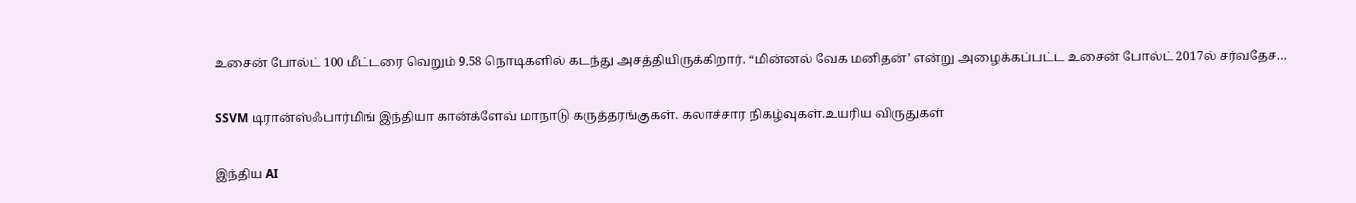உசைன் போல்ட் 100 மீட்டரை வெறும் 9.58 நொடிகளில் கடந்து அசத்தியிருக்கிறார். “மின்னல் வேக மனிதன்’ என்று அழைக்கப்பட்ட உசைன் போல்ட் 2017ல் சர்வதேச…

SSVM டிரான்ஸ்ஃபார்மிங் இந்தியா கான்க்ளேவ் மாநாடு கருத்தரங்குகள். கலாச்சார நிகழ்வுகள்.உயரிய விருதுகள்

இந்திய AI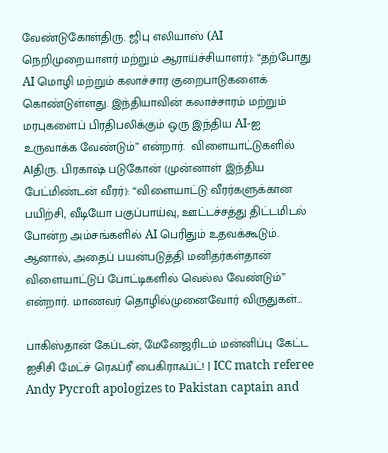வேண்டுகோள்திரு. ஜிபு எலியாஸ் (AI நெறிமுறையாளர் மற்றும் ஆராய்ச்சியாளர்): “தற்போது AI மொழி மற்றும் கலாச்சார குறைபாடுகளைக் கொண்டுள்ளது. இந்தியாவின் கலாச்சாரம் மற்றும் மரபுகளைப் பிரதிபலிக்கும் ஒரு இந்திய AI-ஐ உருவாக்க வேண்டும்” என்றார்.  விளையாட்டுகளில் AIதிரு. பிரகாஷ் படுகோன் (முன்னாள் இந்திய பேட்மிண்டன் வீரர்): “விளையாட்டு வீரர்களுக்கான பயிற்சி, வீடியோ பகுப்பாய்வு, ஊட்டச்சத்து திட்டமிடல் போன்ற அம்சங்களில் AI பெரிதும் உதவக்கூடும். ஆனால், அதைப் பயன்படுத்தி மனிதர்கள்தான் விளையாட்டுப் போட்டிகளில் வெல்ல வேண்டும்” என்றார். மாணவர் தொழில்முனைவோர் விருதுகள்…

பாகிஸ்தான் கேப்டன், மேனேஜரிடம் மன்னிப்பு கேட்ட ஐசிசி மேட்ச் ரெஃப்ரீ பைகிராஃப்ட்! | ICC match referee Andy Pycroft apologizes to Pakistan captain and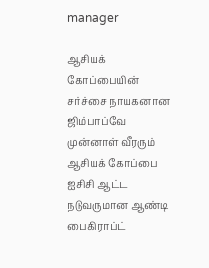manager

ஆசியக் கோப்பையின் சர்ச்சை நாயகனான ஜிம்பாப்வே முன்னாள் வீரரும் ஆசியக் கோப்பை ஐசிசி ஆட்ட நடுவருமான ஆண்டி பைகிராப்ட்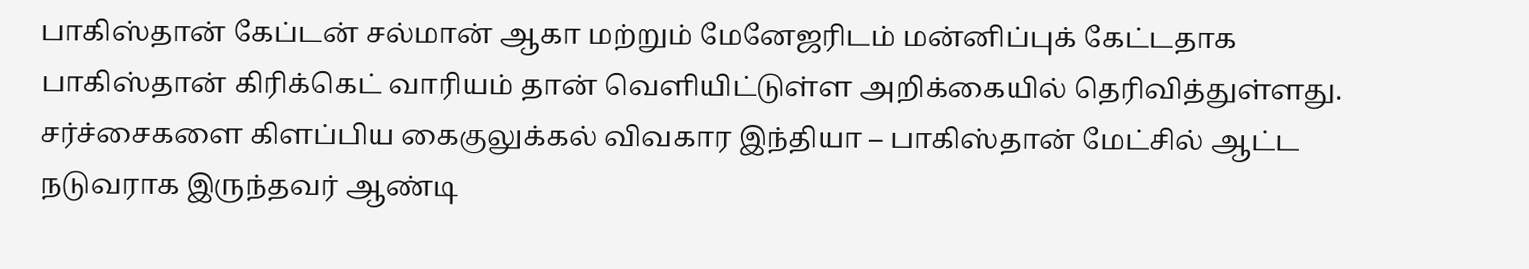பாகிஸ்தான் கேப்டன் சல்மான் ஆகா மற்றும் மேனேஜரிடம் மன்னிப்புக் கேட்டதாக பாகிஸ்தான் கிரிக்கெட் வாரியம் தான் வெளியிட்டுள்ள அறிக்கையில் தெரிவித்துள்ளது. சர்ச்சைகளை கிளப்பிய கைகுலுக்கல் விவகார இந்தியா – பாகிஸ்தான் மேட்சில் ஆட்ட நடுவராக இருந்தவர் ஆண்டி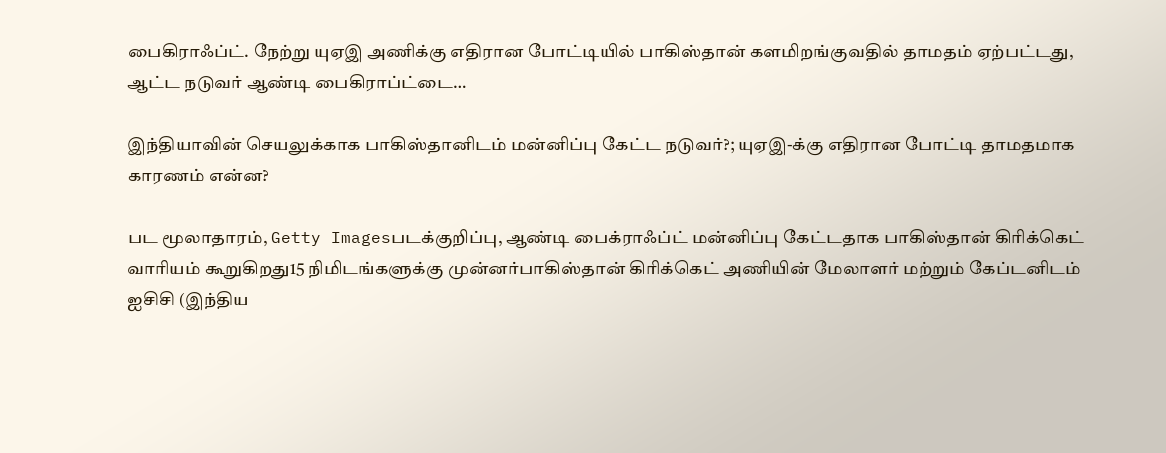பைகிராஃப்ட். நேற்று யுஏஇ அணிக்கு எதிரான போட்டியில் பாகிஸ்தான் களமிறங்குவதில் தாமதம் ஏற்பட்டது, ஆட்ட நடுவர் ஆண்டி பைகிராப்ட்டை…

இந்தியாவின் செயலுக்காக பாகிஸ்தானிடம் மன்னிப்பு கேட்ட நடுவர்?; யுஏஇ-க்கு எதிரான போட்டி தாமதமாக காரணம் என்ன?

பட மூலாதாரம், Getty Imagesபடக்குறிப்பு, ஆண்டி பைக்ராஃப்ட் மன்னிப்பு கேட்டதாக பாகிஸ்தான் கிரிக்கெட் வாரியம் கூறுகிறது15 நிமிடங்களுக்கு முன்னர்பாகிஸ்தான் கிரிக்கெட் அணியின் மேலாளர் மற்றும் கேப்டனிடம் ஐசிசி (இந்திய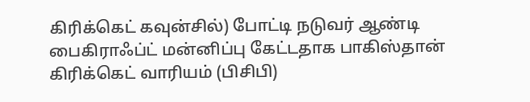கிரிக்கெட் கவுன்சில்) போட்டி நடுவர் ஆண்டி பைகிராஃப்ட் மன்னிப்பு கேட்டதாக பாகிஸ்தான் கிரிக்கெட் வாரியம் (பிசிபி)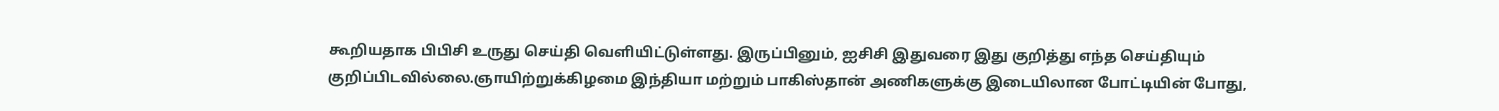கூறியதாக பிபிசி உருது செய்தி வெளியிட்டுள்ளது. இருப்பினும், ஐசிசி இதுவரை இது குறித்து எந்த செய்தியும் குறிப்பிடவில்லை.ஞாயிற்றுக்கிழமை இந்தியா மற்றும் பாகிஸ்தான் அணிகளுக்கு இடையிலான போட்டியின் போது,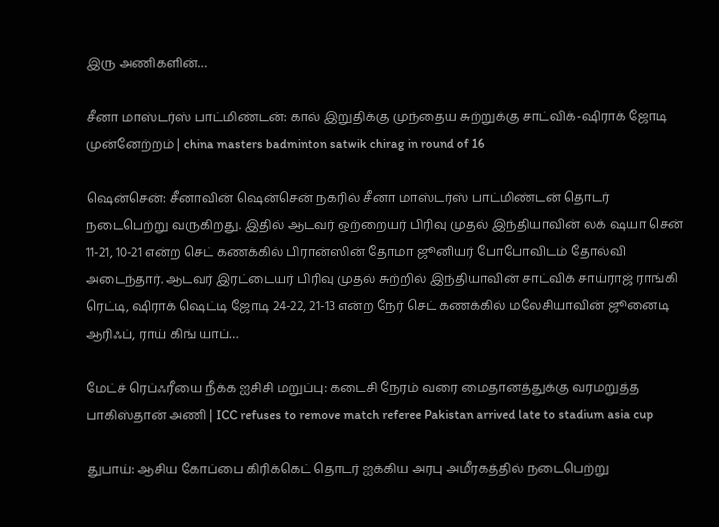இரு அணிகளின்…

சீனா மாஸ்டர்ஸ் பாட்மிண்டன்: கால் இறுதிக்கு முந்தைய சுற்றுக்கு சாட்விக்-ஷிராக் ஜோடி முன்னேற்றம் | china masters badminton satwik chirag in round of 16

ஷென்சென்: சீனாவின் ஷென்சென் நகரில் சீனா மாஸ்டர்ஸ் பாட்மிண்டன் தொடர் நடைபெற்று வருகிறது. இதில் ஆடவர் ஒற்றையர் பிரிவு முதல் இந்தியாவின் லக் ஷயா சென் 11-21, 10-21 என்ற செட் கணக்கில் பிரான்ஸின் தோமா ஜூனியர் போபோவிடம் தோல்வி அடைந்தார். ஆடவர் இரட்டையர் பிரிவு முதல் சுற்றில் இந்தியாவின் சாட்விக் சாய்ராஜ் ராங்கி ரெட்டி, ஷிராக் ஷெட்டி ஜோடி 24-22, 21-13 என்ற நேர் செட் கணக்கில் மலேசியாவின் ஜூனைடி ஆரிஃப், ராய் கிங் யாப்…

மேட்ச் ரெப்ஃரீயை நீக்க ஐசிசி மறுப்பு: கடைசி நேரம் வரை மைதானத்துக்கு வரமறுத்த பாகிஸ்தான் அணி | ICC refuses to remove match referee Pakistan arrived late to stadium asia cup

துபாய்: ஆசிய கோப்பை கிரிக்கெட் தொடர் ஐக்கிய அரபு அமீரகத்தில் நடைபெற்று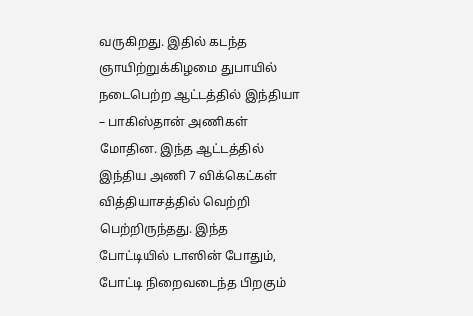வருகிறது. இதில் கடந்த ஞாயிற்றுக்கிழமை துபாயில் நடைபெற்ற ஆட்டத்தில் இந்தியா – பாகிஸ்தான் அணிகள் மோதின. இந்த ஆட்டத்தில் இந்திய அணி 7 விக்கெட்கள் வித்தியாசத்தில் வெற்றி பெற்றிருந்தது. இந்த போட்டியில் டாஸின் போதும், போட்டி நிறைவடைந்த பிறகும்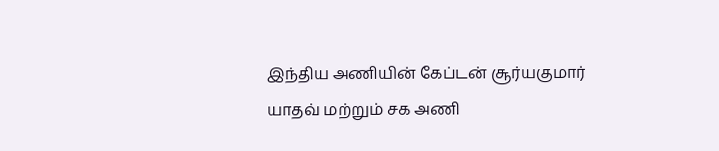இந்திய அணியின் கேப்டன் சூர்யகுமார் யாதவ் மற்றும் சக அணி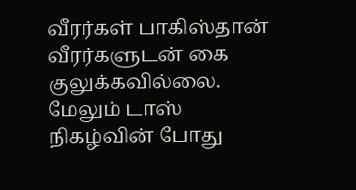வீரர்கள் பாகிஸ்தான் வீரர்களுடன் கை குலுக்கவில்லை. மேலும் டாஸ் நிகழ்வின் போது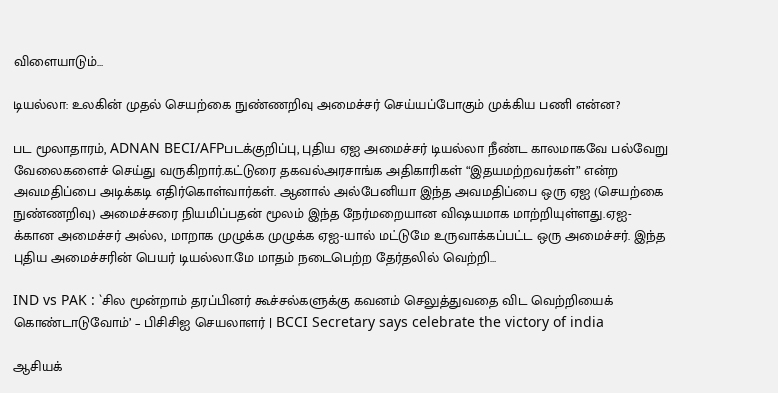விளையாடும்…

டியல்லா: உலகின் முதல் செயற்கை நுண்ணறிவு அமைச்சர் செய்யப்போகும் முக்கிய பணி என்ன?

பட மூலாதாரம், ADNAN BECI/AFPபடக்குறிப்பு, புதிய ஏஐ அமைச்சர் டியல்லா நீண்ட காலமாகவே பல்வேறு வேலைகளைச் செய்து வருகிறார்.கட்டுரை தகவல்அரசாங்க அதிகாரிகள் “இதயமற்றவர்கள்” என்ற அவமதிப்பை அடிக்கடி எதிர்கொள்வார்கள். ஆனால் அல்பேனியா இந்த அவமதிப்பை ஒரு ஏஐ (செயற்கை நுண்ணறிவு) அமைச்சரை நியமிப்பதன் மூலம் இந்த நேர்மறையான விஷயமாக மாற்றியுள்ளது.ஏஐ-க்கான அமைச்சர் அல்ல, மாறாக முழுக்க முழுக்க ஏஐ-யால் மட்டுமே உருவாக்கப்பட்ட ஒரு அமைச்சர். இந்த புதிய அமைச்சரின் பெயர் டியல்லா.மே மாதம் நடைபெற்ற தேர்தலில் வெற்றி…

IND vs PAK : `சில மூன்றாம் தரப்பினர் கூச்சல்களுக்கு கவனம் செலுத்துவதை விட வெற்றியைக் கொண்டாடுவோம்’ – பிசிசிஐ செயலாளர் | BCCI Secretary says celebrate the victory of india

ஆசியக்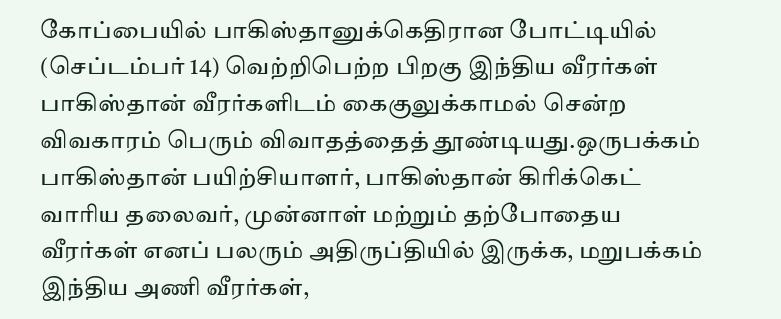கோப்பையில் பாகிஸ்தானுக்கெதிரான போட்டியில் (செப்டம்பர் 14) வெற்றிபெற்ற பிறகு இந்திய வீரர்கள் பாகிஸ்தான் வீரர்களிடம் கைகுலுக்காமல் சென்ற விவகாரம் பெரும் விவாதத்தைத் தூண்டியது.ஒருபக்கம் பாகிஸ்தான் பயிற்சியாளர், பாகிஸ்தான் கிரிக்கெட் வாரிய தலைவர், முன்னாள் மற்றும் தற்போதைய வீரர்கள் எனப் பலரும் அதிருப்தியில் இருக்க, மறுபக்கம் இந்திய அணி வீரர்கள்,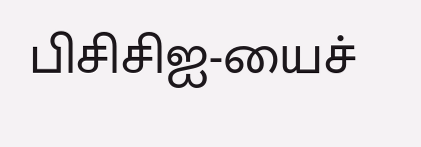பிசிசிஐ-யைச்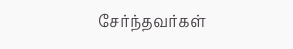சேர்ந்தவர்கள்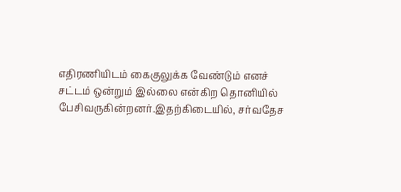எதிரணியிடம் கைகுலுக்க வேண்டும் எனச் சட்டம் ஒன்றும் இல்லை என்கிற தொனியில் பேசிவருகின்றனர்.இதற்கிடையில், சர்வதேச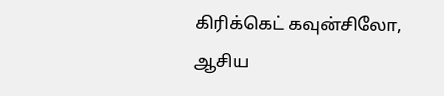கிரிக்கெட் கவுன்சிலோ, ஆசிய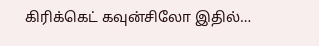கிரிக்கெட் கவுன்சிலோ இதில்…